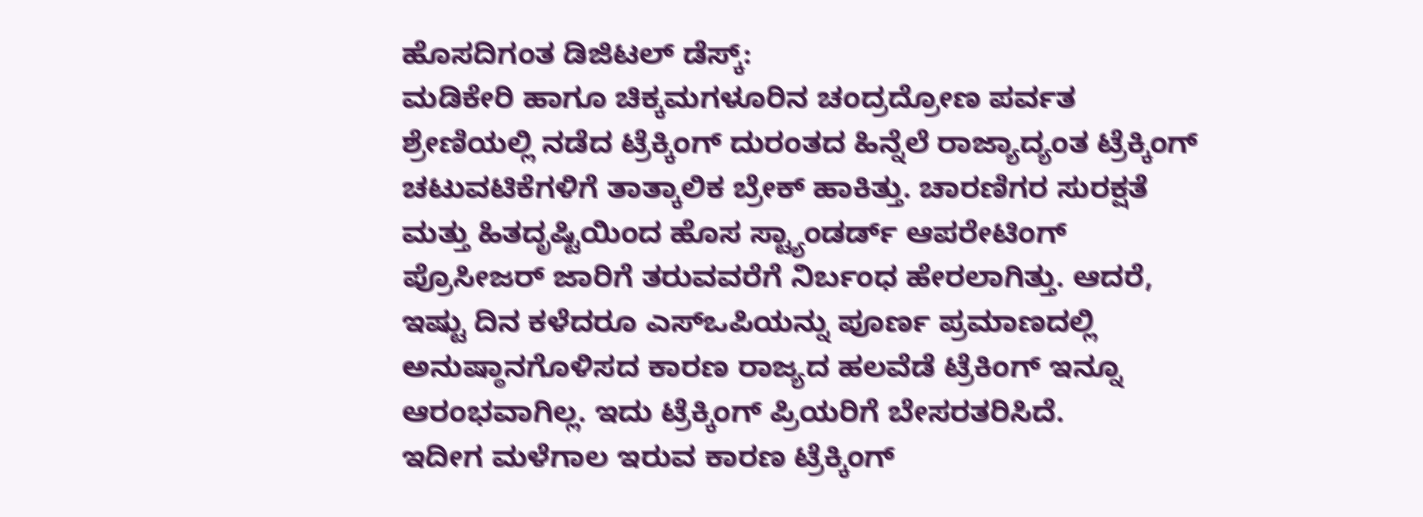ಹೊಸದಿಗಂತ ಡಿಜಿಟಲ್ ಡೆಸ್ಕ್:
ಮಡಿಕೇರಿ ಹಾಗೂ ಚಿಕ್ಕಮಗಳೂರಿನ ಚಂದ್ರದ್ರೋಣ ಪರ್ವತ ಶ್ರೇಣಿಯಲ್ಲಿ ನಡೆದ ಟ್ರೆಕ್ಕಿಂಗ್ ದುರಂತದ ಹಿನ್ನೆಲೆ ರಾಜ್ಯಾದ್ಯಂತ ಟ್ರೆಕ್ಕಿಂಗ್ ಚಟುವಟಿಕೆಗಳಿಗೆ ತಾತ್ಕಾಲಿಕ ಬ್ರೇಕ್ ಹಾಕಿತ್ತು. ಚಾರಣಿಗರ ಸುರಕ್ಷತೆ ಮತ್ತು ಹಿತದೃಷ್ಟಿಯಿಂದ ಹೊಸ ಸ್ಟ್ಯಾಂಡರ್ಡ್ ಆಪರೇಟಿಂಗ್ ಪ್ರೊಸೀಜರ್ ಜಾರಿಗೆ ತರುವವರೆಗೆ ನಿರ್ಬಂಧ ಹೇರಲಾಗಿತ್ತು. ಆದರೆ, ಇಷ್ಟು ದಿನ ಕಳೆದರೂ ಎಸ್ಒಪಿಯನ್ನು ಪೂರ್ಣ ಪ್ರಮಾಣದಲ್ಲಿ ಅನುಷ್ಠಾನಗೊಳಿಸದ ಕಾರಣ ರಾಜ್ಯದ ಹಲವೆಡೆ ಟ್ರೆಕಿಂಗ್ ಇನ್ನೂ ಆರಂಭವಾಗಿಲ್ಲ. ಇದು ಟ್ರೆಕ್ಕಿಂಗ್ ಪ್ರಿಯರಿಗೆ ಬೇಸರತರಿಸಿದೆ.
ಇದೀಗ ಮಳೆಗಾಲ ಇರುವ ಕಾರಣ ಟ್ರೆಕ್ಕಿಂಗ್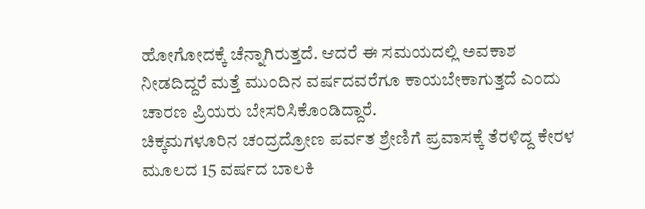ಹೋಗೋದಕ್ಕೆ ಚೆನ್ನಾಗಿರುತ್ತದೆ. ಆದರೆ ಈ ಸಮಯದಲ್ಲಿ ಅವಕಾಶ ನೀಡದಿದ್ದರೆ ಮತ್ತೆ ಮುಂದಿನ ವರ್ಷದವರೆಗೂ ಕಾಯಬೇಕಾಗುತ್ತದೆ ಎಂದು ಚಾರಣ ಪ್ರಿಯರು ಬೇಸರಿಸಿಕೊಂಡಿದ್ದಾರೆ.
ಚಿಕ್ಕಮಗಳೂರಿನ ಚಂದ್ರದ್ರೋಣ ಪರ್ವತ ಶ್ರೇಣಿಗೆ ಪ್ರವಾಸಕ್ಕೆ ತೆರಳಿದ್ದ ಕೇರಳ ಮೂಲದ 15 ವರ್ಷದ ಬಾಲಕಿ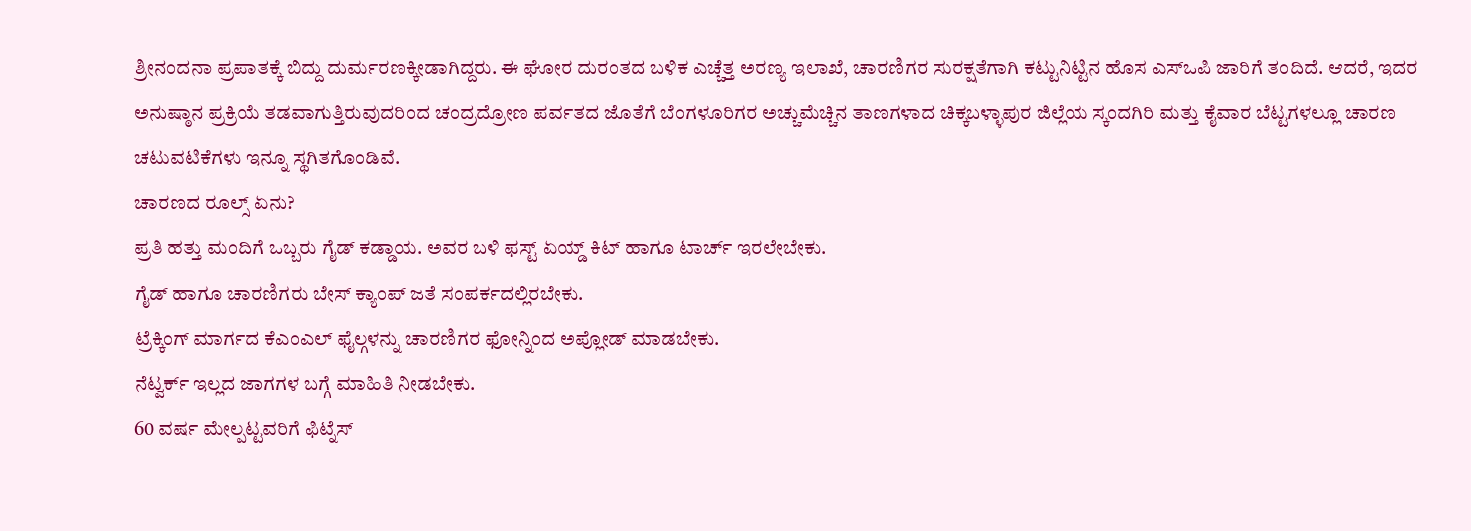ಶ್ರೀನಂದನಾ ಪ್ರಪಾತಕ್ಕೆ ಬಿದ್ದು ದುರ್ಮರಣಕ್ಕೀಡಾಗಿದ್ದರು. ಈ ಘೋರ ದುರಂತದ ಬಳಿಕ ಎಚ್ಚೆತ್ತ ಅರಣ್ಯ ಇಲಾಖೆ, ಚಾರಣಿಗರ ಸುರಕ್ಷತೆಗಾಗಿ ಕಟ್ಟುನಿಟ್ಟಿನ ಹೊಸ ಎಸ್ಒಪಿ ಜಾರಿಗೆ ತಂದಿದೆ. ಆದರೆ, ಇದರ ಅನುಷ್ಠಾನ ಪ್ರಕ್ರಿಯೆ ತಡವಾಗುತ್ತಿರುವುದರಿಂದ ಚಂದ್ರದ್ರೋಣ ಪರ್ವತದ ಜೊತೆಗೆ ಬೆಂಗಳೂರಿಗರ ಅಚ್ಚುಮೆಚ್ಚಿನ ತಾಣಗಳಾದ ಚಿಕ್ಕಬಳ್ಳಾಪುರ ಜಿಲ್ಲೆಯ ಸ್ಕಂದಗಿರಿ ಮತ್ತು ಕೈವಾರ ಬೆಟ್ಟಗಳಲ್ಲೂ ಚಾರಣ ಚಟುವಟಿಕೆಗಳು ಇನ್ನೂ ಸ್ಥಗಿತಗೊಂಡಿವೆ.
ಚಾರಣದ ರೂಲ್ಸ್ ಏನು?
ಪ್ರತಿ ಹತ್ತು ಮಂದಿಗೆ ಒಬ್ಬರು ಗೈಡ್ ಕಡ್ಡಾಯ. ಅವರ ಬಳಿ ಫಸ್ಟ್ ಏಯ್ಡ್ ಕಿಟ್ ಹಾಗೂ ಟಾರ್ಚ್ ಇರಲೇಬೇಕು.
ಗೈಡ್ ಹಾಗೂ ಚಾರಣಿಗರು ಬೇಸ್ ಕ್ಯಾಂಪ್ ಜತೆ ಸಂಪರ್ಕದಲ್ಲಿರಬೇಕು.
ಟ್ರೆಕ್ಕಿಂಗ್ ಮಾರ್ಗದ ಕೆಎಂಎಲ್ ಫೈಲ್ಗಳನ್ನು ಚಾರಣಿಗರ ಫೋನ್ನಿಂದ ಅಪ್ಲೋಡ್ ಮಾಡಬೇಕು.
ನೆಟ್ವರ್ಕ್ ಇಲ್ಲದ ಜಾಗಗಳ ಬಗ್ಗೆ ಮಾಹಿತಿ ನೀಡಬೇಕು.
60 ವರ್ಷ ಮೇಲ್ಪಟ್ಟವರಿಗೆ ಫಿಟ್ನೆಸ್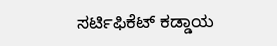ಸರ್ಟಿಫಿಕೆಟ್ ಕಡ್ಡಾಯ